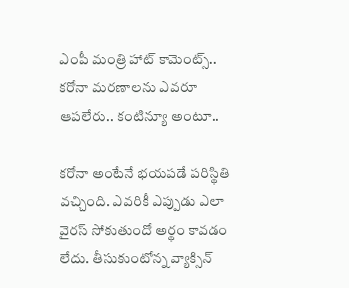ఎంపీ మంత్రి హాట్ కామెంట్స్.. కరోనా మరణాలను ఎవరూ ఆపలేరు.. కంటిన్యూ అంటూ..

కరోనా అంటేనే భయపడే పరిస్థితి వచ్చింది. ఎవరికీ ఎప్పుడు ఎలా వైరస్ సోకుతుందో అర్థం కావడం లేదు. తీసుకుంటోన్న వ్యాక్సిన్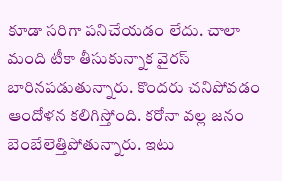కూడా సరిగా పనిచేయడం లేదు. చాలా మంది టీకా తీసుకున్నాక వైరస్ బారినపడుతున్నారు. కొందరు చనిపోవడం ఆందోళన కలిగిస్తోంది. కరోనా వల్ల జనం బెంబేలెత్తిపోతున్నారు. ఇటు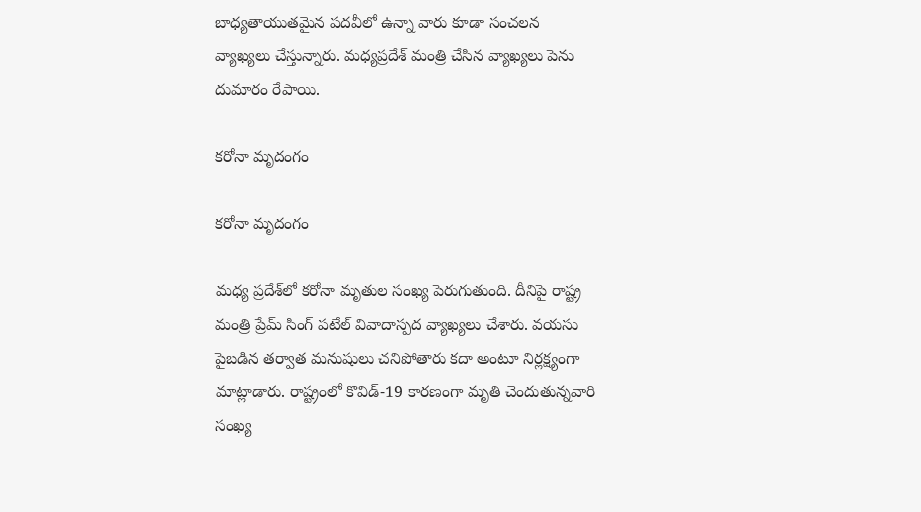బాధ్యతాయుతమైన పదవీలో ఉన్నా వారు కూడా సంచలన వ్యాఖ్యలు చేస్తున్నారు. మధ్యప్రదేశ్ మంత్రి చేసిన వ్యాఖ్యలు పెను దుమారం రేపాయి.

కరోనా మృదంగం

కరోనా మృదంగం

మధ్య ప్రదేశ్‌లో కరోనా మృతుల సంఖ్య పెరుగుతుంది. దీనిపై రాష్ట్ర మంత్రి ప్రేమ్ సింగ్ పటేల్ వివాదాస్పద వ్యాఖ్యలు చేశారు. వయసు పైబడిన తర్వాత మనుషులు చనిపోతారు కదా అంటూ నిర్లక్ష్యంగా మాట్లాడారు. రాష్ట్రంలో కొవిడ్-19 కారణంగా మృతి చెందుతున్నవారి సంఖ్య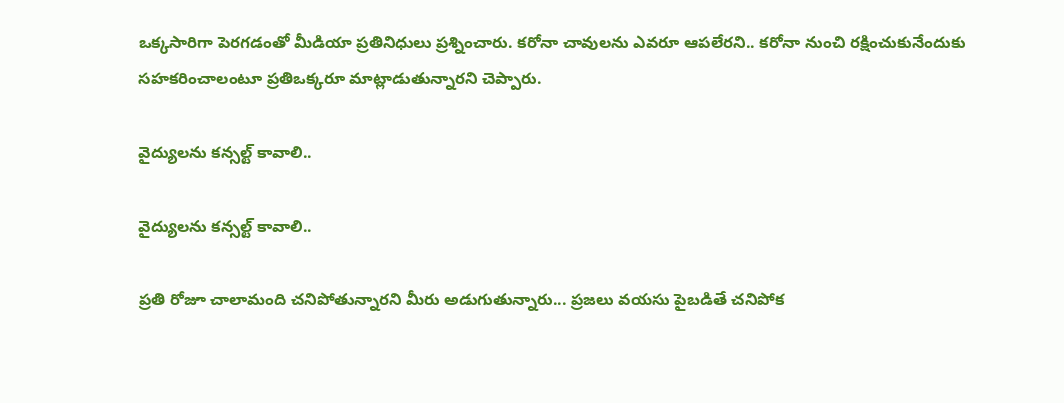ఒక్కసారిగా పెరగడంతో మీడియా ప్రతినిధులు ప్రశ్నించారు. కరోనా చావులను ఎవరూ ఆపలేరని.. కరోనా నుంచి రక్షించుకునేందుకు సహకరించాలంటూ ప్రతిఒక్కరూ మాట్లాడుతున్నారని చెప్పారు.

వైద్యులను కన్సల్ట్ కావాలి..

వైద్యులను కన్సల్ట్ కావాలి..

ప్రతి రోజూ చాలామంది చనిపోతున్నారని మీరు అడుగుతున్నారు... ప్రజలు వయసు పైబడితే చనిపోక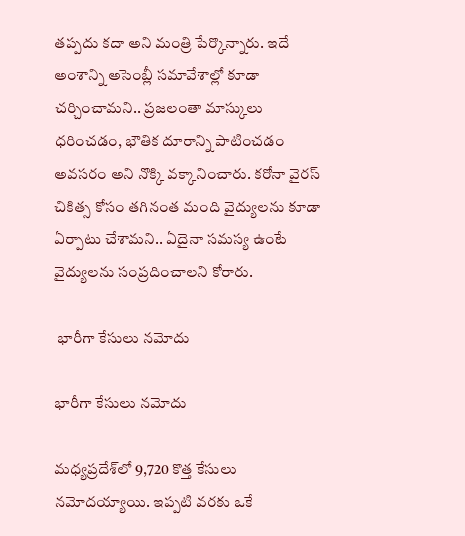తప్పదు కదా అని మంత్రి పేర్కొన్నారు. ఇదే అంశాన్ని అసెంబ్లీ సమావేశాల్లో కూడా చర్చించామని.. ప్రజలంతా మాస్కులు ధరించడం, భౌతిక దూరాన్ని పాటించడం అవసరం అని నొక్కి వక్కానించారు. కరోనా వైరస్ చికిత్స కోసం తగినంత మంది వైద్యులను కూడా ఏర్పాటు చేశామని.. ఏదైనా సమస్య ఉంటే వైద్యులను సంప్రదించాలని కోరారు.

 భారీగా కేసులు నమోదు

భారీగా కేసులు నమోదు

మధ్యప్రదేశ్‌లో 9,720 కొత్త కేసులు నమోదయ్యాయి. ఇప్పటి వరకు ఒకే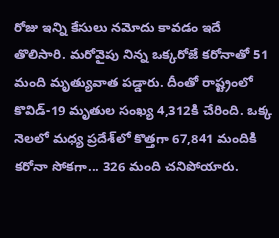రోజు ఇన్ని కేసులు నమోదు కావడం ఇదే తొలిసారి. మరోవైపు నిన్న ఒక్కరోజే కరోనాతో 51 మంది మృత్యువాత పడ్డారు. దీంతో రాష్ట్రంలో కొవిడ్-19 మృతుల సంఖ్య 4,312కి చేరింది. ఒక్క నెలలో మధ్య ప్రదేశ్‌లో కొత్తగా 67,841 మందికి కరోనా సోకగా... 326 మంది చనిపోయారు.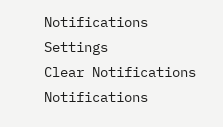Notifications
Settings
Clear Notifications
Notifications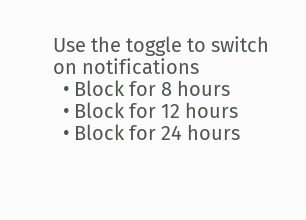Use the toggle to switch on notifications
  • Block for 8 hours
  • Block for 12 hours
  • Block for 24 hours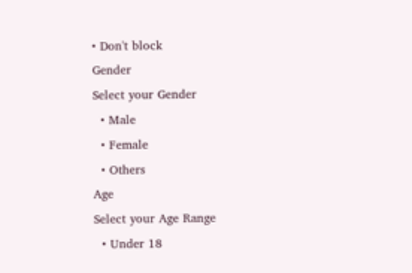• Don't block
Gender
Select your Gender
  • Male
  • Female
  • Others
Age
Select your Age Range
  • Under 18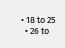• 18 to 25
  • 26 to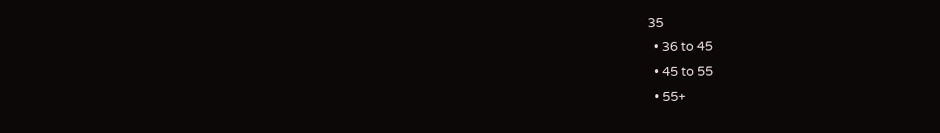35
  • 36 to 45
  • 45 to 55
  • 55+